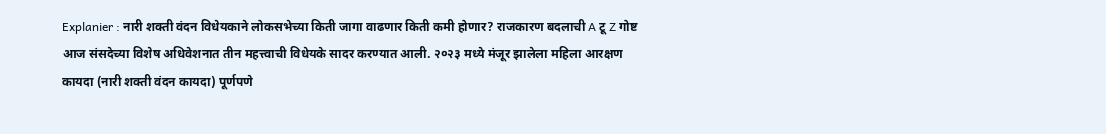Explanier : नारी शक्ती वंदन विधेयकाने लोकसभेच्या किती जागा वाढणार किती कमी होणार? राजकारण बदलाची A टू Z गोष्ट
आज संसदेच्या विशेष अधिवेशनात तीन महत्त्वाची विधेयके सादर करण्यात आली. २०२३ मध्ये मंजूर झालेला महिला आरक्षण कायदा (नारी शक्ती वंदन कायदा) पूर्णपणे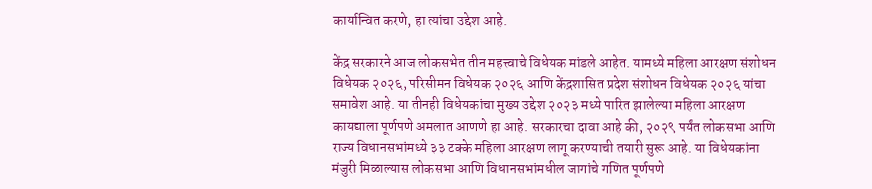कार्यान्वित करणे, हा त्यांचा उद्देश आहे.

केंद्र सरकारने आज लोकसभेत तीन महत्त्वाचे विधेयक मांडले आहेत. यामध्ये महिला आरक्षण संशोधन विधेयक २०२६, परिसीमन विधेयक २०२६ आणि केंद्रशासित प्रदेश संशोधन विधेयक २०२६ यांचा समावेश आहे. या तीनही विधेयकांचा मुख्य उद्देश २०२३ मध्ये पारित झालेल्या महिला आरक्षण कायद्याला पूर्णपणे अमलात आणणे हा आहे. सरकारचा दावा आहे की, २०२९ पर्यंत लोकसभा आणि राज्य विधानसभांमध्ये ३३ टक्के महिला आरक्षण लागू करण्याची तयारी सुरू आहे. या विधेयकांना मंजुरी मिळाल्यास लोकसभा आणि विधानसभांमधील जागांचे गणित पूर्णपणे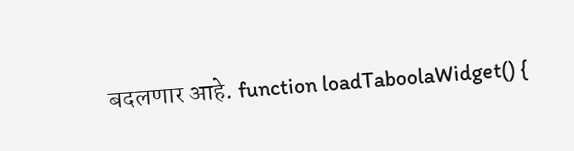बदलणार आहे. function loadTaboolaWidget() {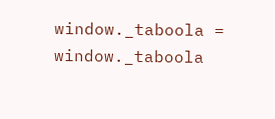window._taboola = window._taboola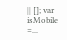|| []; var isMobile =...